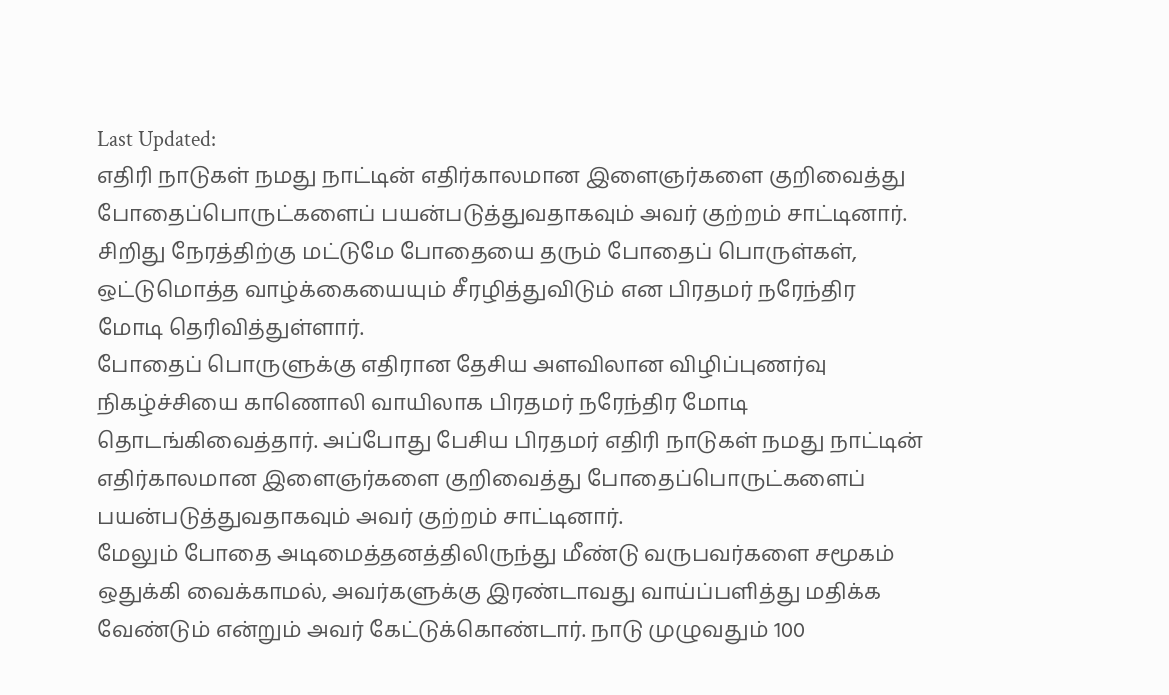Last Updated:
எதிரி நாடுகள் நமது நாட்டின் எதிர்காலமான இளைஞர்களை குறிவைத்து போதைப்பொருட்களைப் பயன்படுத்துவதாகவும் அவர் குற்றம் சாட்டினார்.
சிறிது நேரத்திற்கு மட்டுமே போதையை தரும் போதைப் பொருள்கள், ஒட்டுமொத்த வாழ்க்கையையும் சீரழித்துவிடும் என பிரதமர் நரேந்திர மோடி தெரிவித்துள்ளார்.
போதைப் பொருளுக்கு எதிரான தேசிய அளவிலான விழிப்புணர்வு நிகழ்ச்சியை காணொலி வாயிலாக பிரதமர் நரேந்திர மோடி தொடங்கிவைத்தார். அப்போது பேசிய பிரதமர் எதிரி நாடுகள் நமது நாட்டின் எதிர்காலமான இளைஞர்களை குறிவைத்து போதைப்பொருட்களைப் பயன்படுத்துவதாகவும் அவர் குற்றம் சாட்டினார்.
மேலும் போதை அடிமைத்தனத்திலிருந்து மீண்டு வருபவர்களை சமூகம் ஒதுக்கி வைக்காமல், அவர்களுக்கு இரண்டாவது வாய்ப்பளித்து மதிக்க வேண்டும் என்றும் அவர் கேட்டுக்கொண்டார். நாடு முழுவதும் 100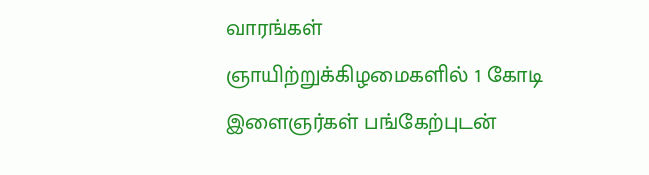வாரங்கள் ஞாயிற்றுக்கிழமைகளில் 1 கோடி இளைஞர்கள் பங்கேற்புடன்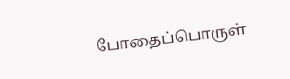போதைப்பொருள்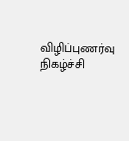விழிப்புணர்வு நிகழ்ச்சி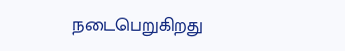நடைபெறுகிறது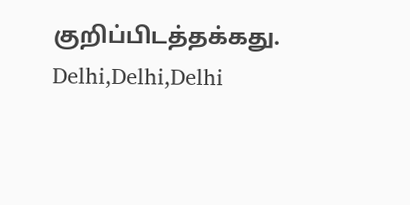குறிப்பிடத்தக்கது.
Delhi,Delhi,Delhi